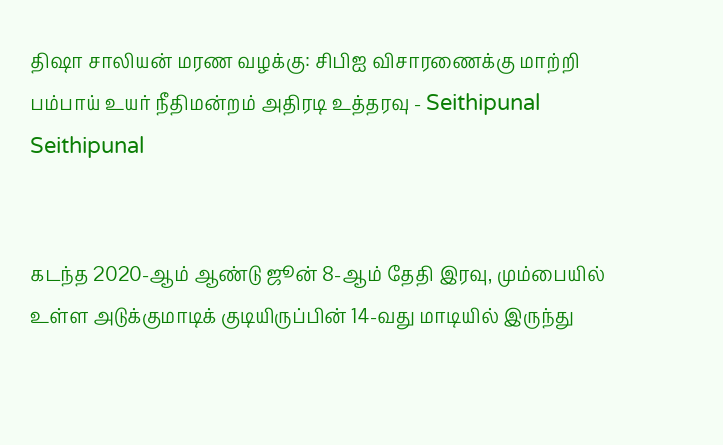திஷா சாலியன் மரண வழக்கு: சிபிஐ விசாரணைக்கு மாற்றி பம்பாய் உயர் நீதிமன்றம் அதிரடி உத்தரவு - Seithipunal
Seithipunal


கடந்த 2020-ஆம் ஆண்டு ஜூன் 8-ஆம் தேதி இரவு, மும்பையில் உள்ள அடுக்குமாடிக் குடியிருப்பின் 14-வது மாடியில் இருந்து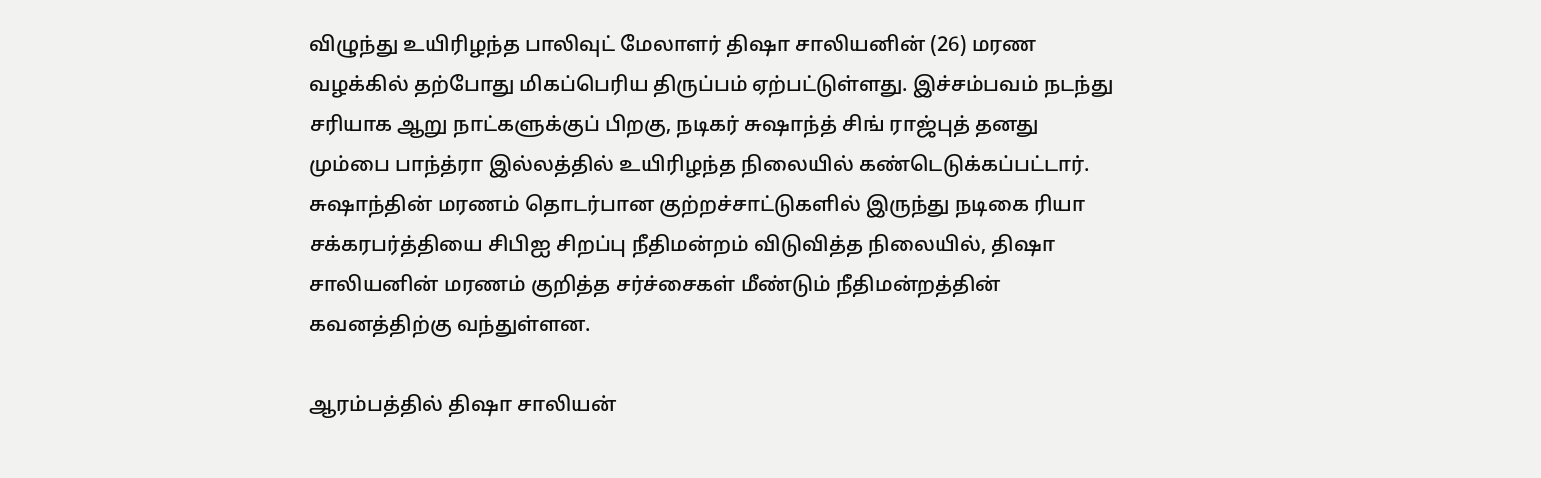விழுந்து உயிரிழந்த பாலிவுட் மேலாளர் திஷா சாலியனின் (26) மரண வழக்கில் தற்போது மிகப்பெரிய திருப்பம் ஏற்பட்டுள்ளது. இச்சம்பவம் நடந்து சரியாக ஆறு நாட்களுக்குப் பிறகு, நடிகர் சுஷாந்த் சிங் ராஜ்புத் தனது மும்பை பாந்த்ரா இல்லத்தில் உயிரிழந்த நிலையில் கண்டெடுக்கப்பட்டார். சுஷாந்தின் மரணம் தொடர்பான குற்றச்சாட்டுகளில் இருந்து நடிகை ரியா சக்கரபர்த்தியை சிபிஐ சிறப்பு நீதிமன்றம் விடுவித்த நிலையில், திஷா சாலியனின் மரணம் குறித்த சர்ச்சைகள் மீண்டும் நீதிமன்றத்தின் கவனத்திற்கு வந்துள்ளன.

ஆரம்பத்தில் திஷா சாலியன்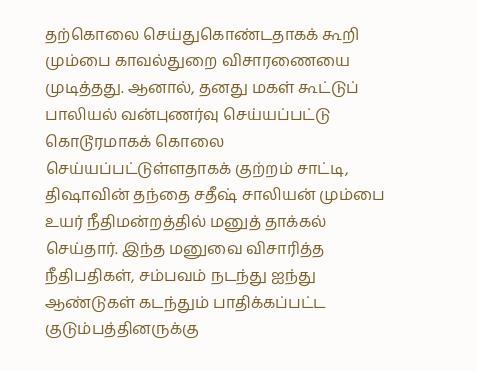தற்கொலை செய்துகொண்டதாகக் கூறி மும்பை காவல்துறை விசாரணையை முடித்தது. ஆனால், தனது மகள் கூட்டுப் பாலியல் வன்புணர்வு செய்யப்பட்டு கொடூரமாகக் கொலை செய்யப்பட்டுள்ளதாகக் குற்றம் சாட்டி, திஷாவின் தந்தை சதீஷ் சாலியன் மும்பை உயர் நீதிமன்றத்தில் மனுத் தாக்கல் செய்தார். இந்த மனுவை விசாரித்த நீதிபதிகள், சம்பவம் நடந்து ஐந்து ஆண்டுகள் கடந்தும் பாதிக்கப்பட்ட குடும்பத்தினருக்கு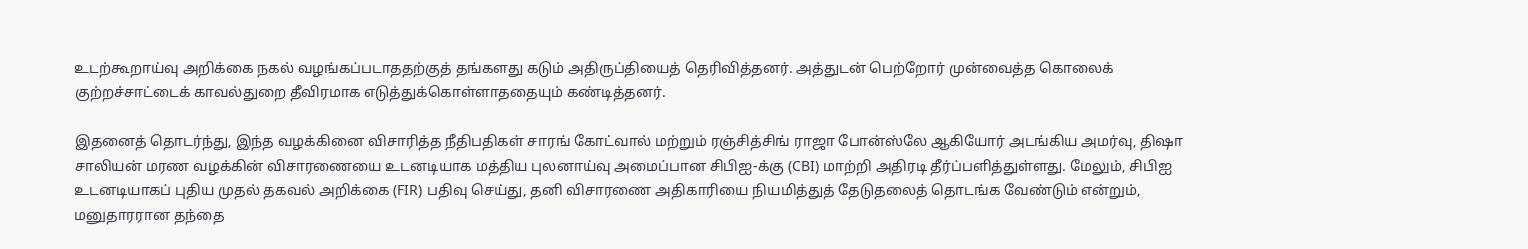உடற்கூறாய்வு அறிக்கை நகல் வழங்கப்படாததற்குத் தங்களது கடும் அதிருப்தியைத் தெரிவித்தனர். அத்துடன் பெற்றோர் முன்வைத்த கொலைக் குற்றச்சாட்டைக் காவல்துறை தீவிரமாக எடுத்துக்கொள்ளாததையும் கண்டித்தனர்.

இதனைத் தொடர்ந்து, இந்த வழக்கினை விசாரித்த நீதிபதிகள் சாரங் கோட்வால் மற்றும் ரஞ்சித்சிங் ராஜா போன்ஸ்லே ஆகியோர் அடங்கிய அமர்வு, திஷா சாலியன் மரண வழக்கின் விசாரணையை உடனடியாக மத்திய புலனாய்வு அமைப்பான சிபிஐ-க்கு (CBI) மாற்றி அதிரடி தீர்ப்பளித்துள்ளது. மேலும், சிபிஐ உடனடியாகப் புதிய முதல் தகவல் அறிக்கை (FIR) பதிவு செய்து, தனி விசாரணை அதிகாரியை நியமித்துத் தேடுதலைத் தொடங்க வேண்டும் என்றும், மனுதாரரான தந்தை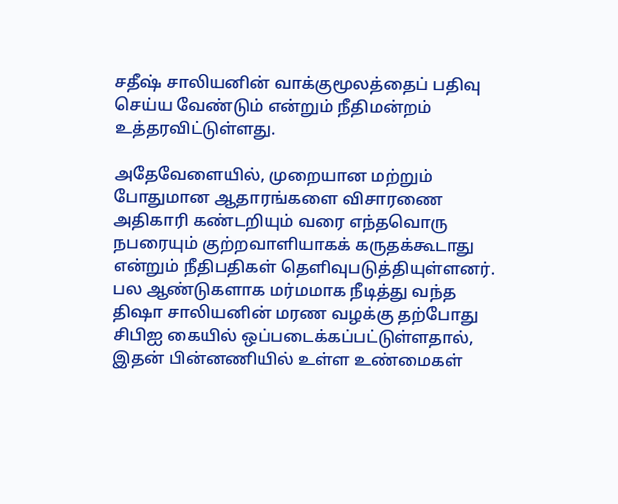சதீஷ் சாலியனின் வாக்குமூலத்தைப் பதிவு செய்ய வேண்டும் என்றும் நீதிமன்றம் உத்தரவிட்டுள்ளது.

அதேவேளையில், முறையான மற்றும் போதுமான ஆதாரங்களை விசாரணை அதிகாரி கண்டறியும் வரை எந்தவொரு நபரையும் குற்றவாளியாகக் கருதக்கூடாது என்றும் நீதிபதிகள் தெளிவுபடுத்தியுள்ளனர். பல ஆண்டுகளாக மர்மமாக நீடித்து வந்த திஷா சாலியனின் மரண வழக்கு தற்போது சிபிஐ கையில் ஒப்படைக்கப்பட்டுள்ளதால், இதன் பின்னணியில் உள்ள உண்மைகள்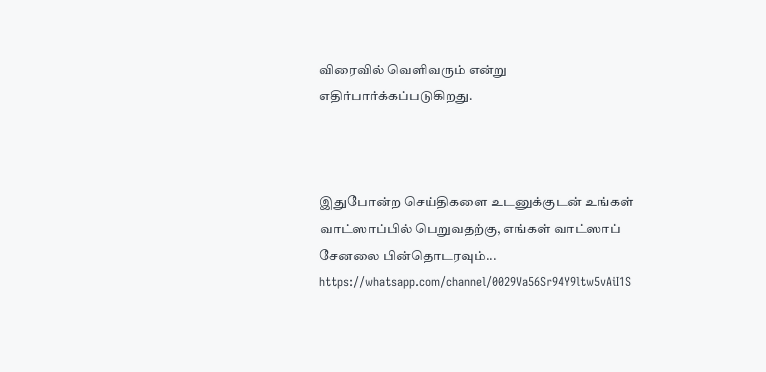விரைவில் வெளிவரும் என்று எதிர்பார்க்கப்படுகிறது.



இதுபோன்ற செய்திகளை உடனுக்குடன் உங்கள் வாட்ஸாப்பில் பெறுவதற்கு, எங்கள் வாட்ஸாப் சேனலை பின்தொடரவும்... https://whatsapp.com/channel/0029Va56Sr94Y9ltw5vAiI1S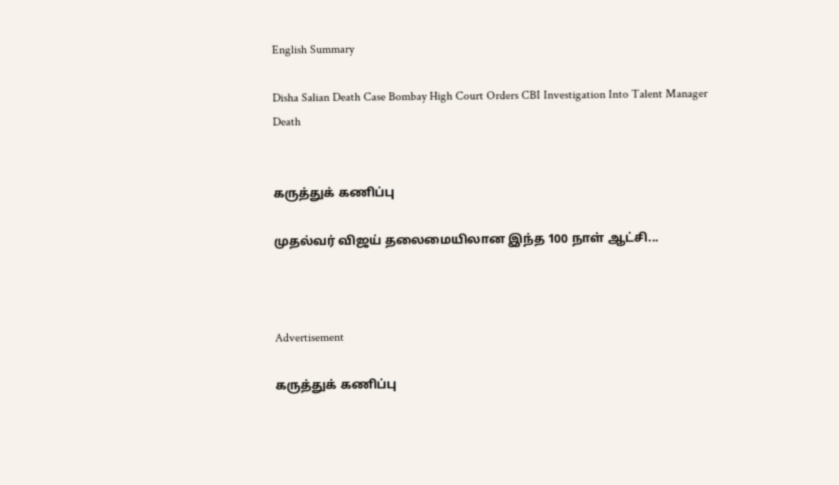English Summary

Disha Salian Death Case Bombay High Court Orders CBI Investigation Into Talent Manager Death


கருத்துக் கணிப்பு

முதல்வர் விஜய் தலைமையிலான இந்த 100 நாள் ஆட்சி...



Advertisement

கருத்துக் கணிப்பு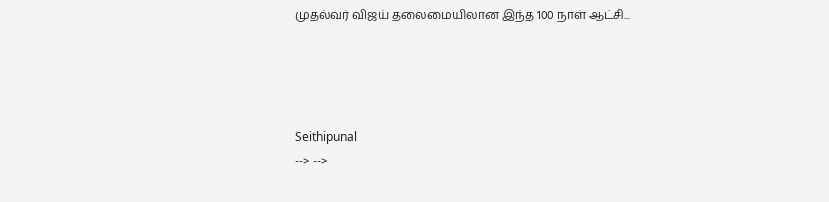முதல்வர் விஜய் தலைமையிலான இந்த 100 நாள் ஆட்சி...




Seithipunal
--> -->